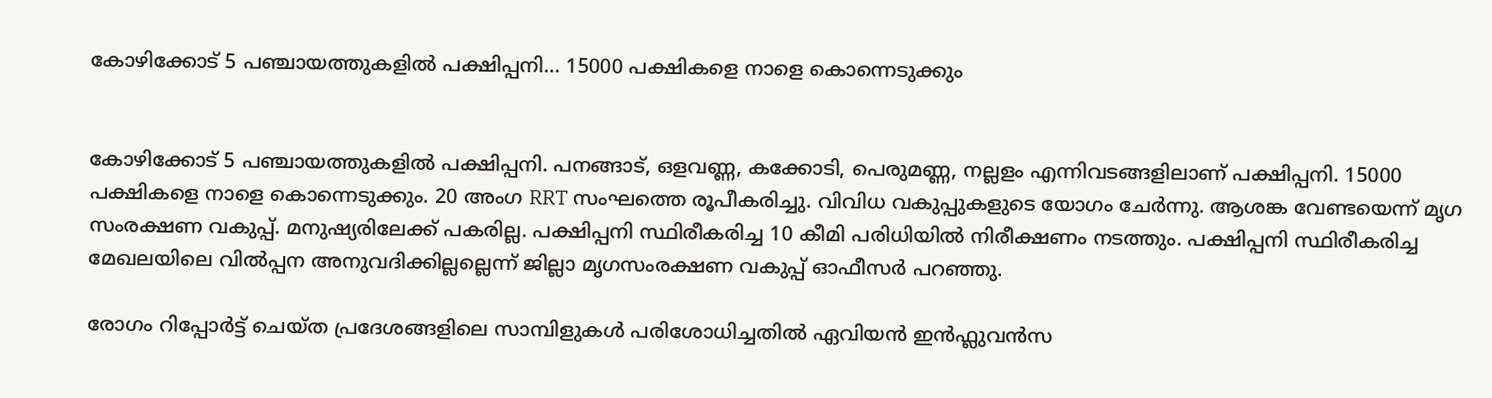കോഴിക്കോട് 5 പഞ്ചായത്തുകളിൽ പക്ഷിപ്പനി… 15000 പക്ഷികളെ നാളെ കൊന്നെടുക്കും


കോഴിക്കോട് 5 പഞ്ചായത്തുകളിൽ പക്ഷിപ്പനി. പനങ്ങാട്, ഒളവണ്ണ, കക്കോടി, പെരുമണ്ണ, നല്ലളം എന്നിവടങ്ങളിലാണ് പക്ഷിപ്പനി. 15000 പക്ഷികളെ നാളെ കൊന്നെടുക്കും. 20 അംഗ RRT സംഘത്തെ രൂപീകരിച്ചു. വിവിധ വകുപ്പുകളുടെ യോഗം ചേർന്നു. ആശങ്ക വേണ്ടയെന്ന് മൃഗ സംരക്ഷണ വകുപ്പ്. മനുഷ്യരിലേക്ക് പകരില്ല. പക്ഷിപ്പനി സ്ഥിരീകരിച്ച 10 കീമി പരിധിയിൽ നിരീക്ഷണം നടത്തും. പക്ഷിപ്പനി സ്ഥിരീകരിച്ച മേഖലയിലെ വിൽപ്പന അനുവദിക്കില്ലല്ലെന്ന് ജില്ലാ മൃഗസംരക്ഷണ വകുപ്പ് ഓഫീസർ പറഞ്ഞു.

രോഗം റിപ്പോർട്ട് ചെയ്ത പ്രദേശങ്ങളിലെ സാമ്പിളുകൾ പരിശോധിച്ചതിൽ ഏവിയൻ ഇൻഫ്ലുവൻസ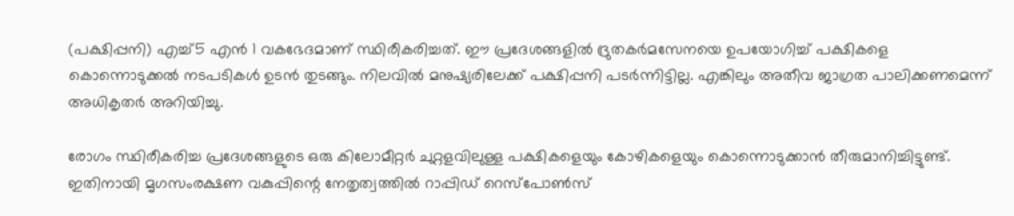(പക്ഷിപ്പനി) എച്ച്5 എന്‍ 1 വകഭേദമാണ് സ്ഥിരീകരിച്ചത്. ഈ പ്രദേശങ്ങളിൽ ദ്രുതകർമസേനയെ ഉപയോഗിച്ച് പക്ഷികളെ കൊന്നൊടുക്കൽ നടപടികൾ ഉടൻ തുടങ്ങും. നിലവില്‍ മനുഷ്യരിലേക്ക് പക്ഷിപ്പനി പടര്‍ന്നിട്ടില്ല. എങ്കിലും അതീവ ജാഗ്രത പാലിക്കണമെന്ന് അധികൃതര്‍ അറിയിച്ചു.

രോഗം സ്ഥിരീകരിച്ച പ്രദേശങ്ങളുടെ ഒരു കിലോമീറ്റർ ചുറ്റളവിലുള്ള പക്ഷികളെയും കോഴികളെയും കൊന്നൊടുക്കാൻ തീരുമാനിച്ചിട്ടുണ്ട്. ഇതിനായി മൃഗസംരക്ഷണ വകുപ്പിന്റെ നേതൃത്വത്തിൽ റാപ്പിഡ് റെസ്പോൺസ്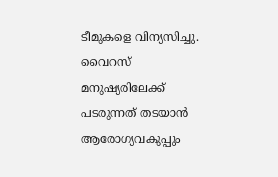ടീമുകളെ വിന്യസിച്ചു. വൈറസ് മനുഷ്യരിലേക്ക് പടരുന്നത് തടയാൻ ആരോഗ്യവകുപ്പും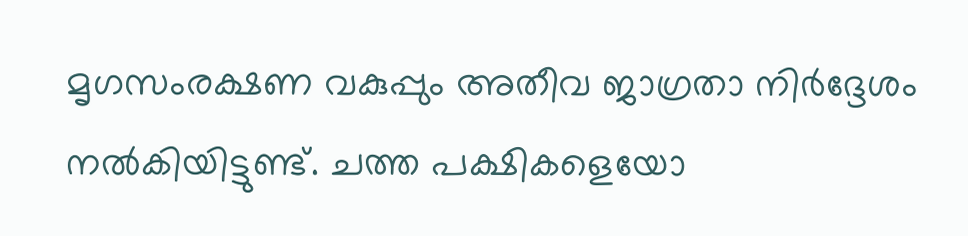മൃഗസംരക്ഷണ വകുപ്പും അതീവ ജാഗ്രതാ നിർദ്ദേശം നൽകിയിട്ടുണ്ട്. ചത്ത പക്ഷികളെയോ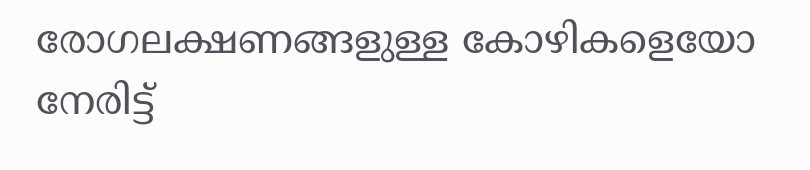രോഗലക്ഷണങ്ങളുള്ള കോഴികളെയോ നേരിട്ട്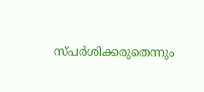സ്പർശിക്കരുതെന്നും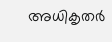അധികൃതർ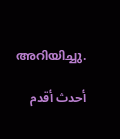അറിയിച്ചു.

أحدث أقدم